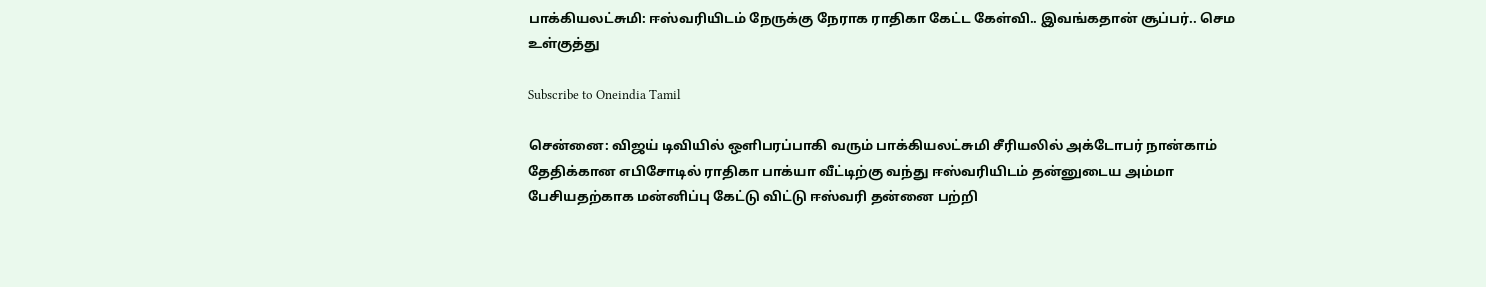பாக்கியலட்சுமி: ஈஸ்வரியிடம் நேருக்கு நேராக ராதிகா கேட்ட கேள்வி.. இவங்கதான் சூப்பர்.. செம உள்குத்து

Subscribe to Oneindia Tamil

சென்னை: விஜய் டிவியில் ஒளிபரப்பாகி வரும் பாக்கியலட்சுமி சீரியலில் அக்டோபர் நான்காம் தேதிக்கான எபிசோடில் ராதிகா பாக்யா வீட்டிற்கு வந்து ஈஸ்வரியிடம் தன்னுடைய அம்மா பேசியதற்காக மன்னிப்பு கேட்டு விட்டு ஈஸ்வரி தன்னை பற்றி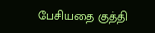பேசியதை குத்தி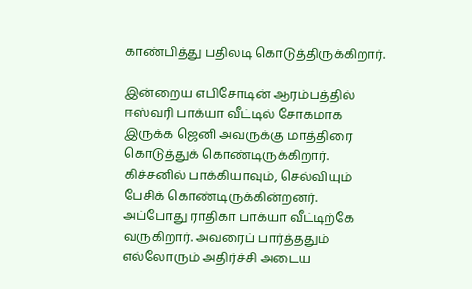காண்பித்து பதிலடி கொடுத்திருக்கிறார்.

இன்றைய எபிசோடின் ஆரம்பத்தில் ஈஸ்வரி பாக்யா வீட்டில் சோகமாக இருக்க ஜெனி அவருக்கு மாத்திரை கொடுத்துக் கொண்டிருக்கிறார். கிச்சனில் பாக்கியாவும், செல்வியும் பேசிக் கொண்டிருக்கின்றனர். அப்போது ராதிகா பாக்யா வீட்டிற்கே வருகிறார். அவரைப் பார்த்ததும் எல்லோரும் அதிர்ச்சி அடைய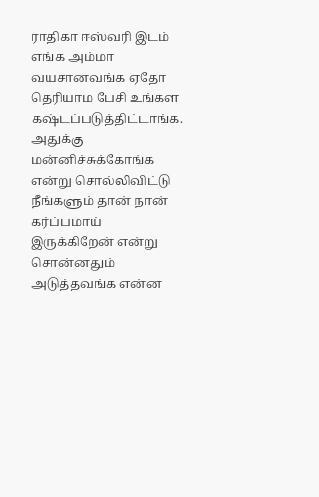ராதிகா ஈஸ்வரி இடம் எங்க அம்மா வயசானவங்க ஏதோ தெரியாம பேசி உங்கள கஷ்டப்படுத்திட்டாங்க. அதுக்கு மன்னிச்சுக்கோங்க என்று சொல்லிவிட்டு நீங்களும் தான் நான் கர்ப்பமாய் இருக்கிறேன் என்று சொன்னதும் அடுத்தவங்க என்ன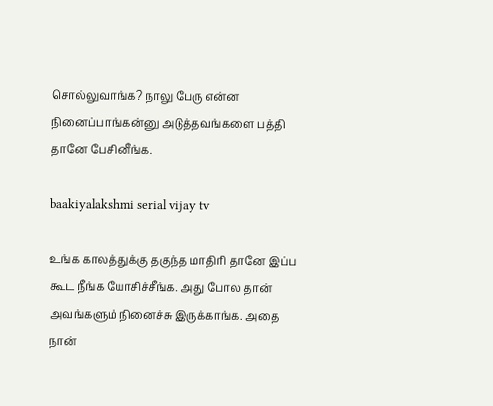சொல்லுவாங்க? நாலு பேரு என்ன நினைப்பாங்கன்னு அடுத்தவங்களை பத்தி தானே பேசினீங்க.

baakiyalakshmi serial vijay tv

உங்க காலத்துக்கு தகுந்த மாதிரி தானே இப்ப கூட நீங்க யோசிச்சீங்க. அது போல தான் அவங்களும் நினைச்சு இருக்காங்க. அதை நான்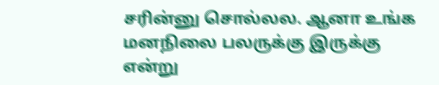சரின்னு சொல்லல. ஆனா உங்க மனநிலை பலருக்கு இருக்கு என்று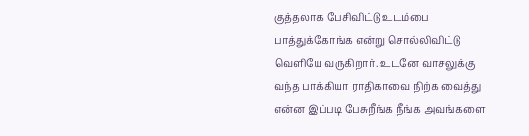குத்தலாக பேசிவிட்டு உடம்பை பாத்துக்கோங்க என்று சொல்லிவிட்டு வெளியே வருகிறார். உடனே வாசலுக்கு வந்த பாக்கியா ராதிகாவை நிற்க வைத்து என்ன இப்படி பேசுறீங்க நீங்க அவங்களை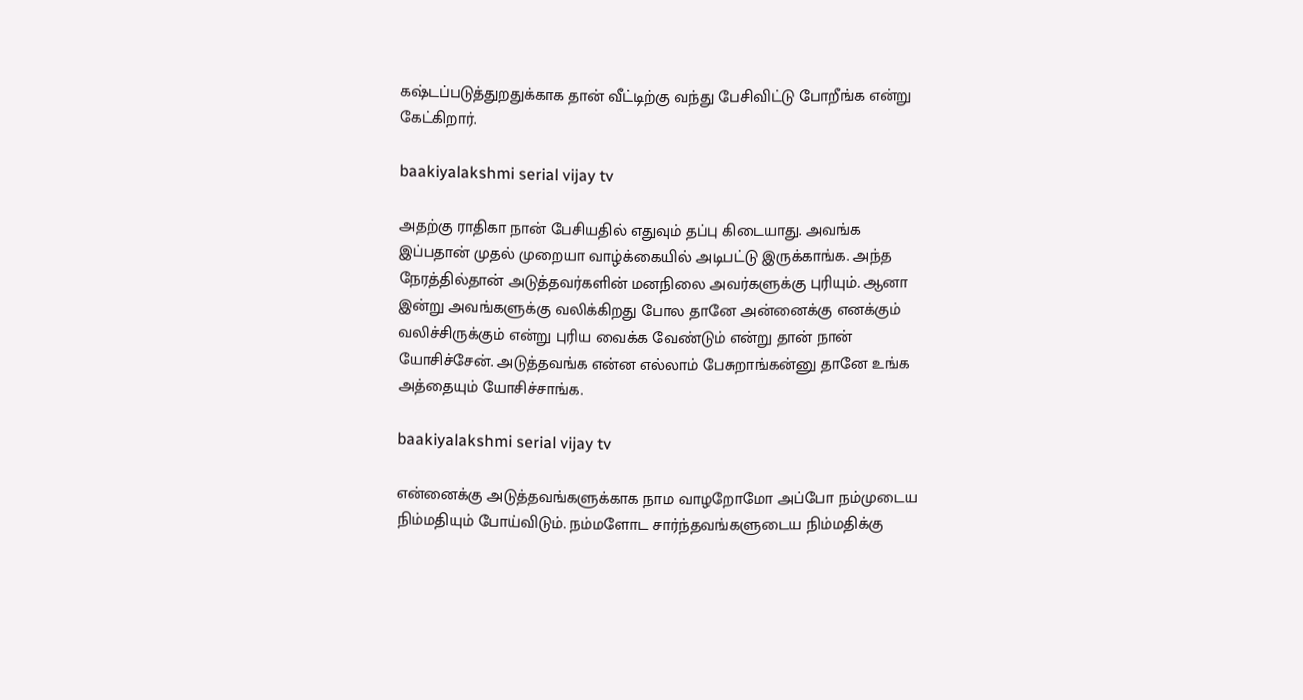கஷ்டப்படுத்துறதுக்காக தான் வீட்டிற்கு வந்து பேசிவிட்டு போறீங்க என்று கேட்கிறார்.

baakiyalakshmi serial vijay tv

அதற்கு ராதிகா நான் பேசியதில் எதுவும் தப்பு கிடையாது. அவங்க இப்பதான் முதல் முறையா வாழ்க்கையில் அடிபட்டு இருக்காங்க. அந்த நேரத்தில்தான் அடுத்தவர்களின் மனநிலை அவர்களுக்கு புரியும். ஆனா இன்று அவங்களுக்கு வலிக்கிறது போல தானே அன்னைக்கு எனக்கும் வலிச்சிருக்கும் என்று புரிய வைக்க வேண்டும் என்று தான் நான் யோசிச்சேன். அடுத்தவங்க என்ன எல்லாம் பேசுறாங்கன்னு தானே உங்க அத்தையும் யோசிச்சாங்க.

baakiyalakshmi serial vijay tv

என்னைக்கு அடுத்தவங்களுக்காக நாம வாழறோமோ அப்போ நம்முடைய நிம்மதியும் போய்விடும். நம்மளோட சார்ந்தவங்களுடைய நிம்மதிக்கு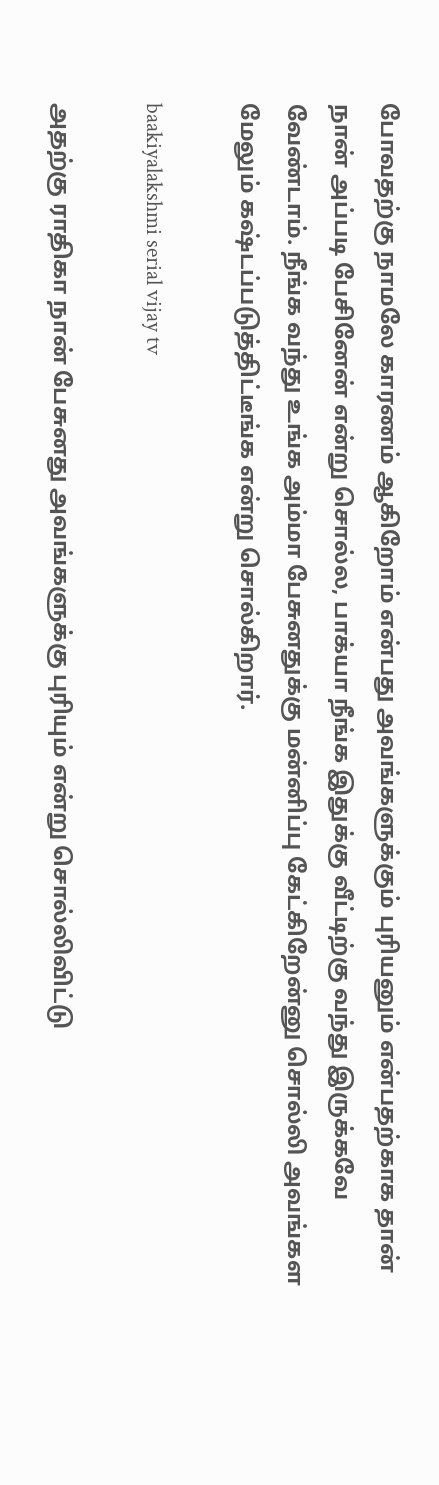போவதற்கு நாமலே காரணம் ஆகிறோம் என்பது அவங்களுக்கும் புரியனும் என்பதற்காக தான் நான் அப்படி பேசினேன் என்று சொல்ல, பாக்யா நீங்க இதுக்கு வீட்டிற்கு வந்து இருக்கவே வேண்டாம். நீங்க வந்து உங்க அம்மா பேசுனதுக்கு மன்னிப்பு கேட்கிறேன்னு சொல்லி அவங்கள மேலும் கஷ்டப்படுத்திட்டீங்க என்று சொல்கிறார்.

baakiyalakshmi serial vijay tv

அதற்கு ராதிகா நான் பேசுனது அவங்களுக்கு புரியும் என்று சொல்லிவிட்டு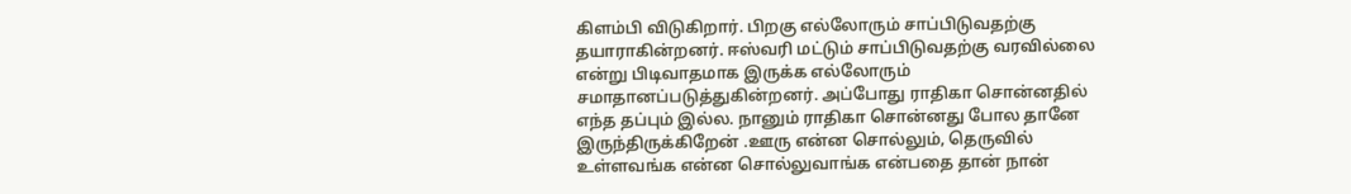கிளம்பி விடுகிறார். பிறகு எல்லோரும் சாப்பிடுவதற்கு தயாராகின்றனர். ஈஸ்வரி மட்டும் சாப்பிடுவதற்கு வரவில்லை என்று பிடிவாதமாக இருக்க எல்லோரும் சமாதானப்படுத்துகின்றனர். அப்போது ராதிகா சொன்னதில் எந்த தப்பும் இல்ல. நானும் ராதிகா சொன்னது போல தானே இருந்திருக்கிறேன் .ஊரு என்ன சொல்லும், தெருவில் உள்ளவங்க என்ன சொல்லுவாங்க என்பதை தான் நான்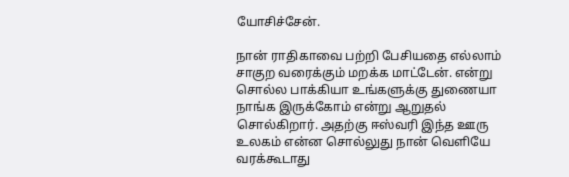யோசிச்சேன்.

நான் ராதிகாவை பற்றி பேசியதை எல்லாம் சாகுற வரைக்கும் மறக்க மாட்டேன். என்று சொல்ல பாக்கியா உங்களுக்கு துணையா நாங்க இருக்கோம் என்று ஆறுதல் சொல்கிறார். அதற்கு ஈஸ்வரி இந்த ஊரு உலகம் என்ன சொல்லுது நான் வெளியே வரக்கூடாது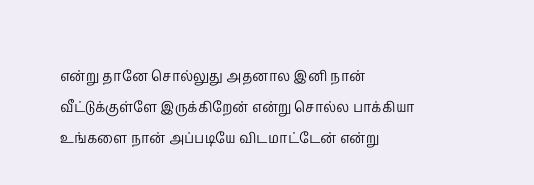என்று தானே சொல்லுது அதனால இனி நான் வீட்டுக்குள்ளே இருக்கிறேன் என்று சொல்ல பாக்கியா உங்களை நான் அப்படியே விடமாட்டேன் என்று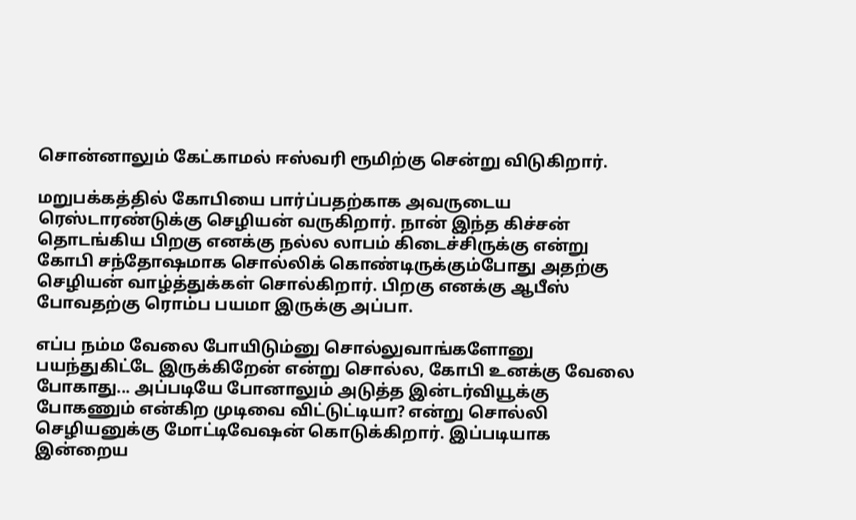சொன்னாலும் கேட்காமல் ஈஸ்வரி ரூமிற்கு சென்று விடுகிறார்.

மறுபக்கத்தில் கோபியை பார்ப்பதற்காக அவருடைய ரெஸ்டாரண்டுக்கு செழியன் வருகிறார். நான் இந்த கிச்சன் தொடங்கிய பிறகு எனக்கு நல்ல லாபம் கிடைச்சிருக்கு என்று கோபி சந்தோஷமாக சொல்லிக் கொண்டிருக்கும்போது அதற்கு செழியன் வாழ்த்துக்கள் சொல்கிறார். பிறகு எனக்கு ஆபீஸ் போவதற்கு ரொம்ப பயமா இருக்கு அப்பா.

எப்ப நம்ம வேலை போயிடும்னு சொல்லுவாங்களோனு பயந்துகிட்டே இருக்கிறேன் என்று சொல்ல, கோபி உனக்கு வேலை போகாது... அப்படியே போனாலும் அடுத்த இன்டர்வியூக்கு போகணும் என்கிற முடிவை விட்டுட்டியா? என்று சொல்லி செழியனுக்கு மோட்டிவேஷன் கொடுக்கிறார். இப்படியாக இன்றைய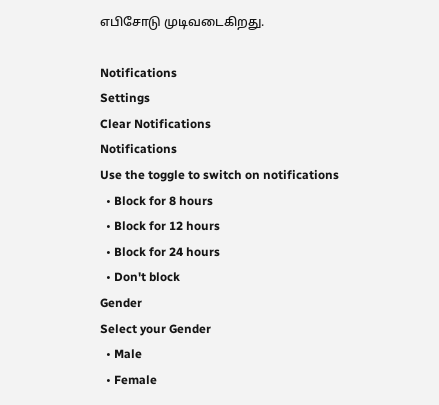எபிசோடு முடிவடைகிறது.

Notifications
Settings
Clear Notifications
Notifications
Use the toggle to switch on notifications
  • Block for 8 hours
  • Block for 12 hours
  • Block for 24 hours
  • Don't block
Gender
Select your Gender
  • Male
  • Female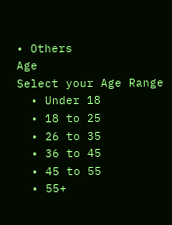• Others
Age
Select your Age Range
  • Under 18
  • 18 to 25
  • 26 to 35
  • 36 to 45
  • 45 to 55
  • 55+